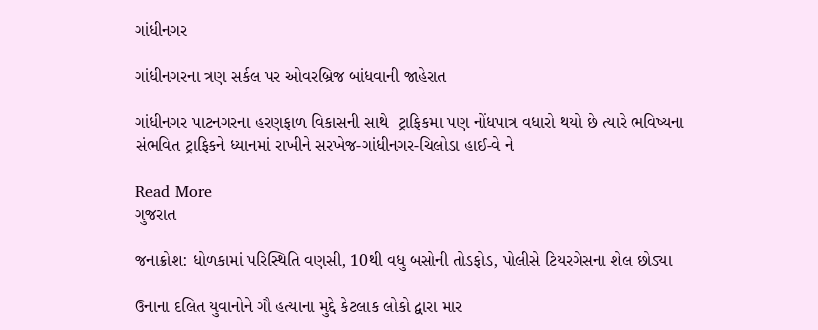ગાંધીનગર

ગાંધીનગરના ત્રણ સર્કલ પર ઓવરબ્રિજ બાંધવાની જાહેરાત

ગાંધીનગર પાટનગરના હરણફાળ વિકાસની સાથે  ટ્રાફિકમા પણ નોંધપાત્ર વધારો થયો છે ત્યારે ભવિષ્યના સંભવિત ટ્રાફિકને ધ્યાનમાં રાખીને સરખેજ-ગાંધીનગર-ચિલોડા હાઈ-વે ને

Read More
ગુજરાત

જનાક્રોશ: ધોળકામાં પરિસ્થિતિ વણસી, 10થી વધુ બસોની તોડફોડ, પોલીસે ટિયરગેસના શેલ છોડ્યા

ઉનાના દલિત યુવાનોને ગૌ હત્યાના મુદ્દે કેટલાક લોકો દ્વારા માર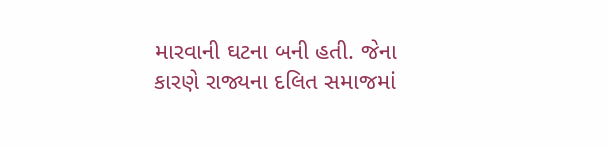મારવાની ઘટના બની હતી. જેના કારણે રાજ્યના દલિત સમાજમાં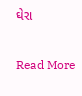ઘેરા

Read More